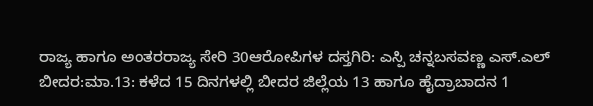ರಾಜ್ಯ ಹಾಗೂ ಅಂತರರಾಜ್ಯ ಸೇರಿ 30ಆರೋಪಿಗಳ ದಸ್ತಗಿರಿ: ಎಸ್ಪಿ ಚನ್ನಬಸವಣ್ಣ ಎಸ್.ಎಲ್
ಬೀದರ:ಮಾ.13: ಕಳೆದ 15 ದಿನಗಳಲ್ಲಿ ಬೀದರ ಜಿಲ್ಲೆಯ 13 ಹಾಗೂ ಹೈದ್ರಾಬಾದನ 1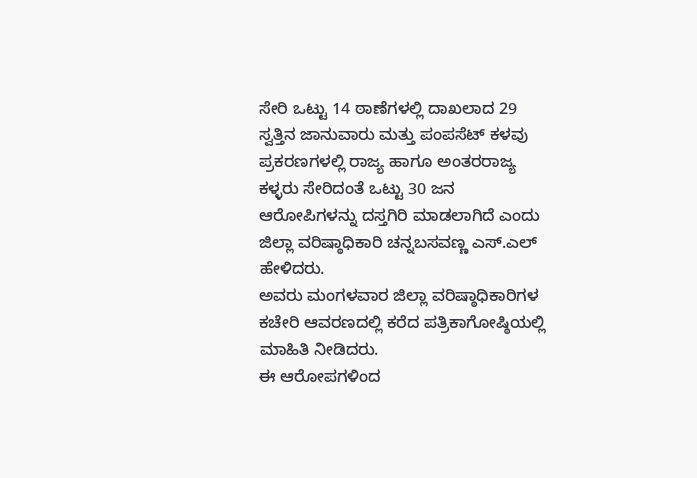ಸೇರಿ ಒಟ್ಟು 14 ಠಾಣೆಗಳಲ್ಲಿ ದಾಖಲಾದ 29 ಸ್ವತ್ತಿನ ಜಾನುವಾರು ಮತ್ತು ಪಂಪಸೆಟ್ ಕಳವು ಪ್ರಕರಣಗಳಲ್ಲಿ ರಾಜ್ಯ ಹಾಗೂ ಅಂತರರಾಜ್ಯ ಕಳ್ಳರು ಸೇರಿದಂತೆ ಒಟ್ಟು 30 ಜನ ಆರೋಪಿಗಳನ್ನು ದಸ್ತಗಿರಿ ಮಾಡಲಾಗಿದೆ ಎಂದು ಜಿಲ್ಲಾ ವರಿಷ್ಠಾಧಿಕಾರಿ ಚನ್ನಬಸವಣ್ಣ ಎಸ್.ಎಲ್ ಹೇಳಿದರು.
ಅವರು ಮಂಗಳವಾರ ಜಿಲ್ಲಾ ವರಿಷ್ಠಾಧಿಕಾರಿಗಳ ಕಚೇರಿ ಆವರಣದಲ್ಲಿ ಕರೆದ ಪತ್ರಿಕಾಗೋಷ್ಠಿಯಲ್ಲಿ ಮಾಹಿತಿ ನೀಡಿದರು.
ಈ ಆರೋಪಗಳಿಂದ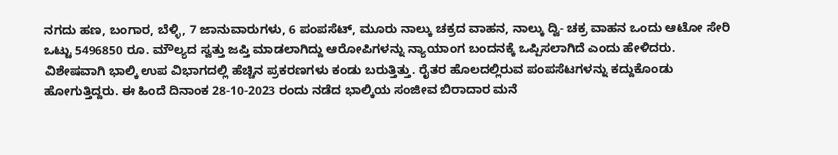ನಗದು ಹಣ, ಬಂಗಾರ, ಬೆಳ್ಳಿ, 7 ಜಾನುವಾರುಗಳು, 6 ಪಂಪಸೆಟ್, ಮೂರು ನಾಲ್ಕು ಚಕ್ರದ ವಾಹನ, ನಾಲ್ಕು ದ್ವಿ- ಚಕ್ರ ವಾಹನ ಒಂದು ಆಟೋ ಸೇರಿ ಒಟ್ಟು 5496850 ರೂ. ಮೌಲ್ಯದ ಸ್ವತ್ತು ಜಪ್ತಿ ಮಾಡಲಾಗಿದ್ದು ಆರೋಪಿಗಳನ್ನು ನ್ಯಾಯಾಂಗ ಬಂದನಕ್ಕೆ ಒಪ್ಪಿಸಲಾಗಿದೆ ಎಂದು ಹೇಳಿದರು.
ವಿಶೇಷವಾಗಿ ಭಾಲ್ಕಿ ಉಪ ವಿಭಾಗದಲ್ಲಿ ಹೆಚ್ಚಿನ ಪ್ರಕರಣಗಳು ಕಂಡು ಬರುತ್ತಿತ್ತು. ರೈತರ ಹೊಲದಲ್ಲಿರುವ ಪಂಪಸೆಟಗಳನ್ನು ಕದ್ದುಕೊಂಡು ಹೋಗುತ್ತಿದ್ದರು. ಈ ಹಿಂದೆ ದಿನಾಂಕ 28-10-2023 ರಂದು ನಡೆದ ಭಾಲ್ಕಿಯ ಸಂಜೀವ ಬಿರಾದಾರ ಮನೆ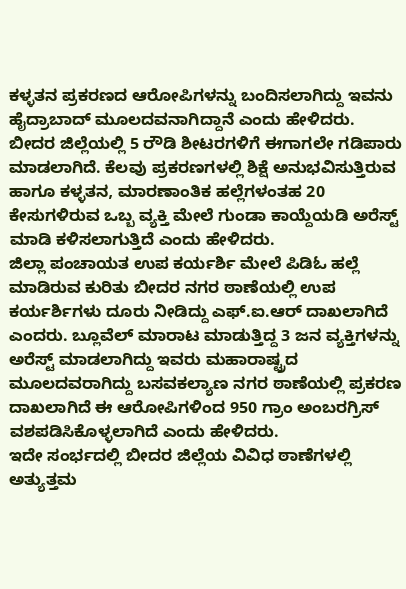ಕಳ್ಳತನ ಪ್ರಕರಣದ ಆರೋಪಿಗಳನ್ನು ಬಂದಿಸಲಾಗಿದ್ದು ಇವನು ಹೈದ್ರಾಬಾದ್ ಮೂಲದವನಾಗಿದ್ದಾನೆ ಎಂದು ಹೇಳಿದರು.
ಬೀದರ ಜಿಲ್ಲೆಯಲ್ಲಿ 5 ರೌಡಿ ಶೀಟರಗಳಿಗೆ ಈಗಾಗಲೇ ಗಡಿಪಾರು ಮಾಡಲಾಗಿದೆ. ಕೆಲವು ಪ್ರಕರಣಗಳಲ್ಲಿ ಶಿಕ್ಷೆ ಅನುಭವಿಸುತ್ತಿರುವ ಹಾಗೂ ಕಳ್ಳತನ, ಮಾರಣಾಂತಿಕ ಹಲ್ಲೆಗಳಂತಹ 20 ಕೇಸುಗಳಿರುವ ಒಬ್ಬ ವ್ಯಕ್ತಿ ಮೇಲೆ ಗುಂಡಾ ಕಾಯ್ದೆಯಡಿ ಅರೆಸ್ಟ್ ಮಾಡಿ ಕಳಿಸಲಾಗುತ್ತಿದೆ ಎಂದು ಹೇಳಿದರು.
ಜಿಲ್ಲಾ ಪಂಚಾಯತ ಉಪ ಕರ್ಯರ್ಶಿ ಮೇಲೆ ಪಿಡಿಓ ಹಲ್ಲೆ ಮಾಡಿರುವ ಕುರಿತು ಬೀದರ ನಗರ ಠಾಣೆಯಲ್ಲಿ ಉಪ ಕರ್ಯರ್ಶಿಗಳು ದೂರು ನೀಡಿದ್ದು ಎಫ್.ಐ.ಆರ್ ದಾಖಲಾಗಿದೆ ಎಂದರು. ಬ್ಲೂವೆಲ್ ಮಾರಾಟ ಮಾಡುತ್ತಿದ್ದ 3 ಜನ ವ್ಯಕ್ತಿಗಳನ್ನು ಅರೆಸ್ಟ್ ಮಾಡಲಾಗಿದ್ದು ಇವರು ಮಹಾರಾಷ್ಟ್ರದ ಮೂಲದವರಾಗಿದ್ದು ಬಸವಕಲ್ಯಾಣ ನಗರ ಠಾಣೆಯಲ್ಲಿ ಪ್ರಕರಣ ದಾಖಲಾಗಿದೆ ಈ ಆರೋಪಿಗಳಿಂದ 950 ಗ್ರಾಂ ಅಂಬರಗ್ರಿಸ್ ವಶಪಡಿಸಿಕೊಳ್ಳಲಾಗಿದೆ ಎಂದು ಹೇಳಿದರು.
ಇದೇ ಸಂರ್ಭದಲ್ಲಿ ಬೀದರ ಜಿಲ್ಲೆಯ ವಿವಿಧ ಠಾಣೆಗಳಲ್ಲಿ ಅತ್ಯುತ್ತಮ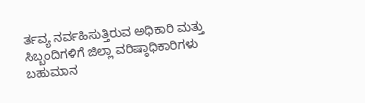ರ್ತವ್ಯ ನರ್ವಹಿಸುತ್ತಿರುವ ಅಧಿಕಾರಿ ಮತ್ತು ಸಿಬ್ಬಂದಿಗಳಿಗೆ ಜಿಲ್ಲಾ ವರಿಷ್ಠಾಧಿಕಾರಿಗಳು ಬಹುಮಾನ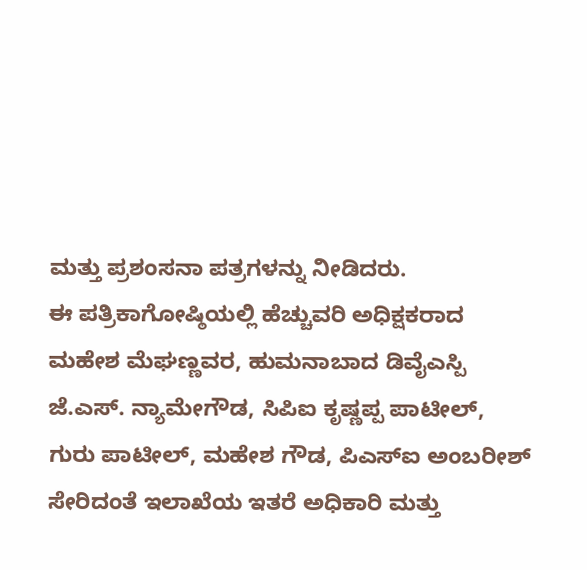ಮತ್ತು ಪ್ರಶಂಸನಾ ಪತ್ರಗಳನ್ನು ನೀಡಿದರು.
ಈ ಪತ್ರಿಕಾಗೋಷ್ಠಿಯಲ್ಲಿ ಹೆಚ್ಚುವರಿ ಅಧಿಕ್ಷಕರಾದ ಮಹೇಶ ಮೆಘಣ್ಣವರ, ಹುಮನಾಬಾದ ಡಿವೈಎಸ್ಪಿ ಜೆ.ಎಸ್. ನ್ಯಾಮೇಗೌಡ, ಸಿಪಿಐ ಕೃಷ್ಣಪ್ಪ ಪಾಟೀಲ್, ಗುರು ಪಾಟೀಲ್, ಮಹೇಶ ಗೌಡ, ಪಿಎಸ್‍ಐ ಅಂಬರೀಶ್ ಸೇರಿದಂತೆ ಇಲಾಖೆಯ ಇತರೆ ಅಧಿಕಾರಿ ಮತ್ತು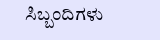ಸಿಬ್ಬಂದಿಗಳು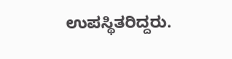ಉಪಸ್ಥಿತರಿದ್ದರು.